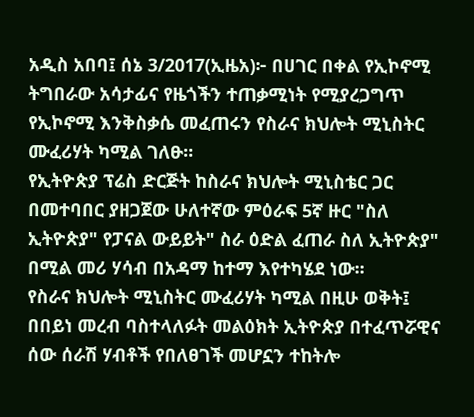አዲስ አበባ፤ ሰኔ 3/2017(ኢዜአ)፦ በሀገር በቀል የኢኮኖሚ ትግበራው አሳታፊና የዜጎችን ተጠቃሚነት የሚያረጋግጥ የኢኮኖሚ እንቅስቃሴ መፈጠሩን የስራና ክህሎት ሚኒስትር ሙፈሪሃት ካሚል ገለፁ።
የኢትዮጵያ ፕሬስ ድርጅት ከስራና ክህሎት ሚኒስቴር ጋር በመተባበር ያዘጋጀው ሁለተኛው ምዕራፍ 5ኛ ዙር "ስለ ኢትዮጵያ" የፓናል ውይይት" ስራ ዕድል ፈጠራ ስለ ኢትዮጵያ" በሚል መሪ ሃሳብ በአዳማ ከተማ እየተካሄደ ነው፡፡
የስራና ክህሎት ሚኒስትር ሙፈሪሃት ካሚል በዚሁ ወቅት፤ በበይነ መረብ ባስተላለፉት መልዕክት ኢትዮጵያ በተፈጥሯዊና ሰው ሰራሽ ሃብቶች የበለፀገች መሆኗን ተከትሎ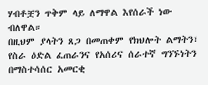ሃብቶቿን ጥቅም ላይ ለማዋል እየሰራች ነው ብለዋል።
በዚህም ያላትን ጸጋ በመጠቀም የክህሎት ልማትን፣ የስራ ዕድል ፈጠራንና የአሰሪና ሰራተኛ ግንኙነትን በማስተሳሰር አመርቂ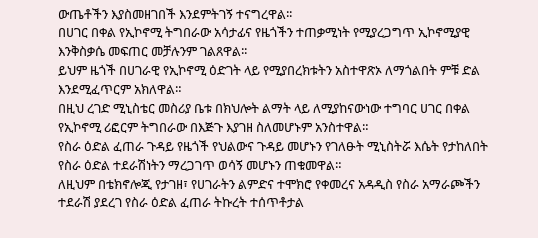ውጤቶችን እያስመዘገበች እንደምትገኝ ተናግረዋል፡፡
በሀገር በቀል የኢኮኖሚ ትግበራው አሳታፊና የዜጎችን ተጠቃሚነት የሚያረጋግጥ ኢኮኖሚያዊ እንቅስቃሴ መፍጠር መቻሉንም ገልጸዋል፡፡
ይህም ዜጎች በሀገራዊ የኢኮኖሚ ዕድገት ላይ የሚያበረክቱትን አስተዋጽኦ ለማጎልበት ምቹ ድል እንደሚፈጥርም አክለዋል።
በዚህ ረገድ ሚኒስቴር መስሪያ ቤቱ በክህሎት ልማት ላይ ለሚያከናውነው ተግባር ሀገር በቀል የኢኮኖሚ ሪፎርም ትግበራው በእጅጉ እያገዘ ስለመሆኑም አንስተዋል።
የስራ ዕድል ፈጠራ ጉዳይ የዜጎች የህልውና ጉዳይ መሆኑን የገለፁት ሚኒስትሯ እሴት የታከለበት የስራ ዕድል ተደራሽነትን ማረጋገጥ ወሳኝ መሆኑን ጠቁመዋል።
ለዚህም በቴክኖሎጂ የታገዘ፣ የሀገራትን ልምድና ተሞክሮ የቀመረና አዳዲስ የስራ አማራጮችን ተደራሽ ያደረገ የስራ ዕድል ፈጠራ ትኩረት ተሰጥቶታል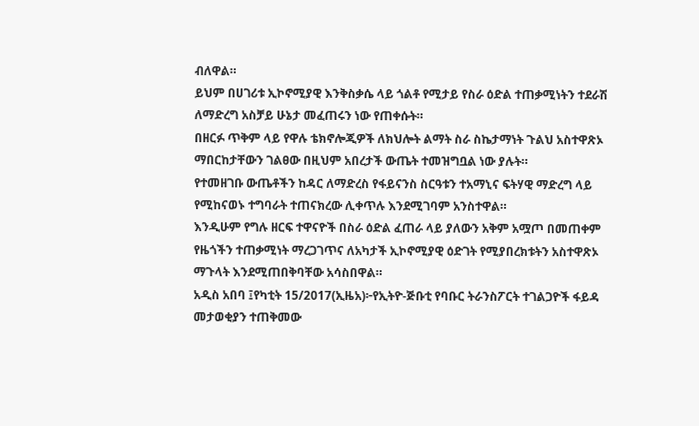ብለዋል።
ይህም በሀገሪቱ ኢኮኖሚያዊ እንቅስቃሴ ላይ ጎልቶ የሚታይ የስራ ዕድል ተጠቃሚነትን ተደራሽ ለማድረግ አስቻይ ሁኔታ መፈጠሩን ነው የጠቀሱት።
በዘርፉ ጥቅም ላይ የዋሉ ቴክኖሎጂዎች ለክህሎት ልማት ስራ ስኬታማነት ጉልህ አስተዋጽኦ ማበርከታቸውን ገልፀው በዚህም አበረታች ውጤት ተመዝግቧል ነው ያሉት።
የተመዘገቡ ውጤቶችን ከዳር ለማድረስ የፋይናንስ ስርዓቱን ተአማኒና ፍትሃዊ ማድረግ ላይ የሚከናወኑ ተግባራት ተጠናክረው ሊቀጥሉ እንደሚገባም አንስተዋል።
እንዲሁም የግሉ ዘርፍ ተዋናዮች በስራ ዕድል ፈጠራ ላይ ያለውን አቅም አሟጦ በመጠቀም የዜጎችን ተጠቃሚነት ማረጋገጥና ለአካታች ኢኮኖሚያዊ ዕድገት የሚያበረክቱትን አስተዋጽኦ ማጉላት እንደሚጠበቅባቸው አሳስበዋል።
አዲስ አበባ ፤የካቲት 15/2017(ኢዜአ)፦የኢትዮ-ጅቡቲ የባቡር ትራንስፖርት ተገልጋዮች ፋይዳ መታወቂያን ተጠቅመው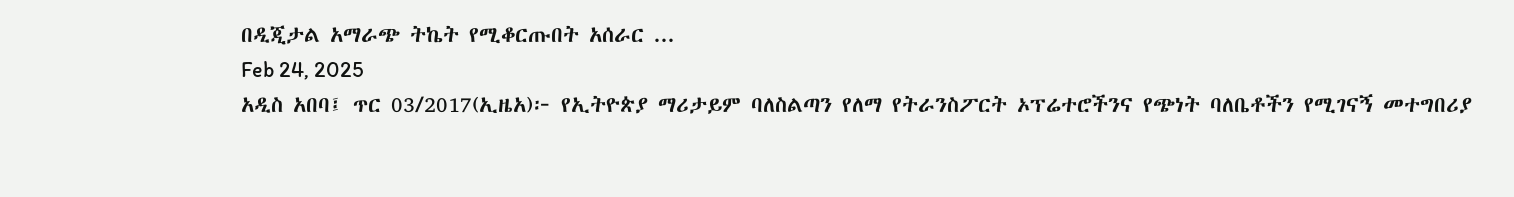በዲጂታል አማራጭ ትኬት የሚቆርጡበት አሰራር ...
Feb 24, 2025
አዲስ አበባ፤ ጥር 03/2017(ኢዜአ)፦ የኢትዮጵያ ማሪታይም ባለስልጣን የለማ የትራንስፖርት ኦፕሬተሮችንና የጭነት ባለቤቶችን የሚገናኝ መተግበሪያ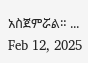አስጀምሯል። ...
Feb 12, 2025